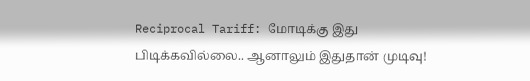Reciprocal Tariff: மோடிக்கு இது பிடிக்கவில்லை.. ஆனாலும் இதுதான் முடிவு!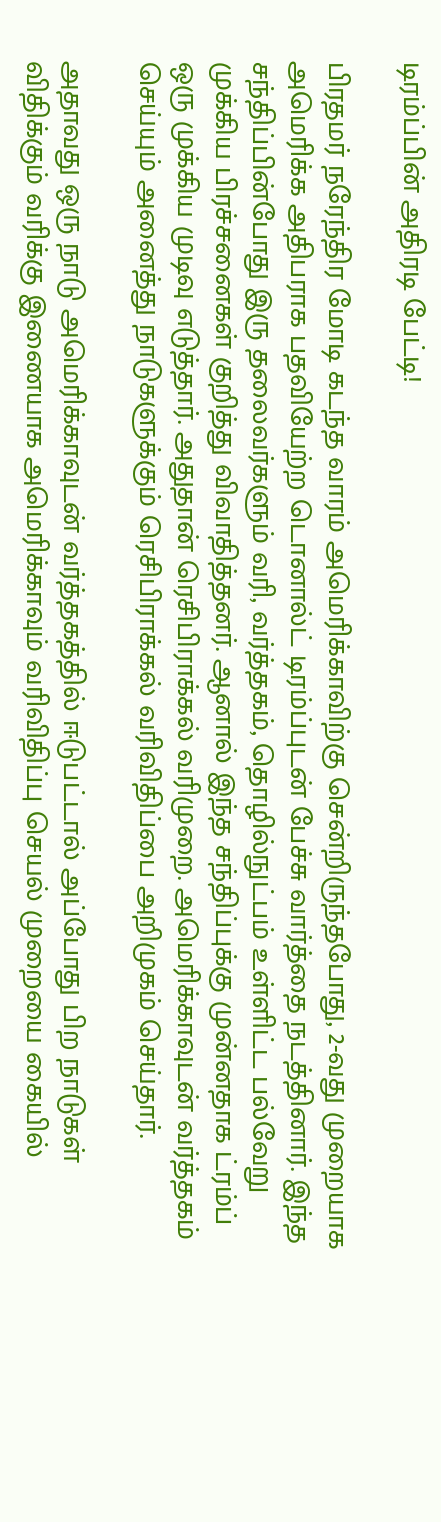டிரம்ப்பின் அதிரடி பேட்டி!

பிரதமர் நரேந்திர மோடி கடந்த வாரம் அமெரிக்காவிற்கு சென்றிருந்தபோது, 2-வது முறையாக அமெரிக்க அதிபராக பதவியேற்ற டொனால்ட் டிரம்ப்புடன் பேச்சு வார்த்தை நடத்தினார். இந்த சந்திப்பின்போது இரு தலைவர்களும் வரி, வர்த்தகம், தொழில்நுட்பம் உள்ளிட்ட பல்வேறு முக்கிய பிரச்சனைகள் குறித்து விவாதித்தனர். ஆனால் இந்த சந்திப்புக்கு முன்னதாக ட்ரம்ப் ஒரு முக்கிய முடிவு எடுத்தார். அதுதான் ரெசிபிராக்கல் வரிமுறை. அமெரிக்காவுடன் வர்த்தகம் செய்யும் அனைத்து நாடுகளுக்கும் ரெசிபிராக்கல் வரிவிதிப்பை அறிமுகம் செய்தார்.

அதாவது ஒரு நாடு அமெரிக்காவுடன் வர்த்தகத்தில் ஈடுபட்டால் அப்போது பிற நாடுகள் விதிக்கும் வரிக்கு இணையாக அமெரிக்காவும் வரிவிதிப்பு செயல் முறையை கையில்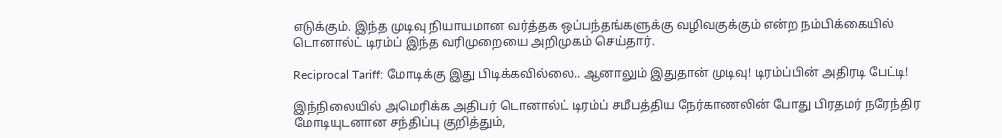எடுக்கும். இந்த முடிவு நியாயமான வர்த்தக ஒப்பந்தங்களுக்கு வழிவகுக்கும் என்ற நம்பிக்கையில் டொனால்ட் டிரம்ப் இந்த வரிமுறையை அறிமுகம் செய்தார்.

Reciprocal Tariff: மோடிக்கு இது பிடிக்கவில்லை.. ஆனாலும் இதுதான் முடிவு! டிரம்ப்பின் அதிரடி பேட்டி!

இந்நிலையில் அமெரிக்க அதிபர் டொனால்ட் டிரம்ப் சமீபத்திய நேர்காணலின் போது பிரதமர் நரேந்திர மோடியுடனான சந்திப்பு குறித்தும்,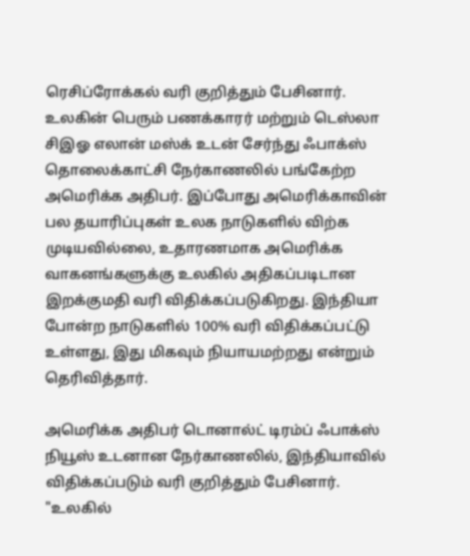ரெசிப்ரோக்கல் வரி குறித்தும் பேசினார். உலகின் பெரும் பணக்காரர் மற்றும் டெஸ்லா சிஇஓ எலான் மஸ்க் உடன் சேர்ந்து ஃபாக்ஸ் தொலைக்காட்சி நேர்காணலில் பங்கேற்ற அமெரிக்க அதிபர். இப்போது அமெரிக்காவின் பல தயாரிப்புகள் உலக நாடுகளில் விற்க முடியவில்லை, உதாரணமாக அமெரிக்க வாகனங்களுக்கு உலகில் அதிகப்படிடான இறக்குமதி வரி விதிக்கப்படுகிறது. இந்தியா போன்ற நாடுகளில் 100% வரி விதிக்கப்பட்டு உள்ளது, இது மிகவும் நியாயமற்றது என்றும் தெரிவித்தார்.

அமெரிக்க அதிபர் டொனால்ட் டிரம்ப் ஃபாக்ஸ் நியூஸ் உடனான நேர்காணலில், இந்தியாவில் விதிக்கப்படும் வரி குறித்தும் பேசினார். "உலகில்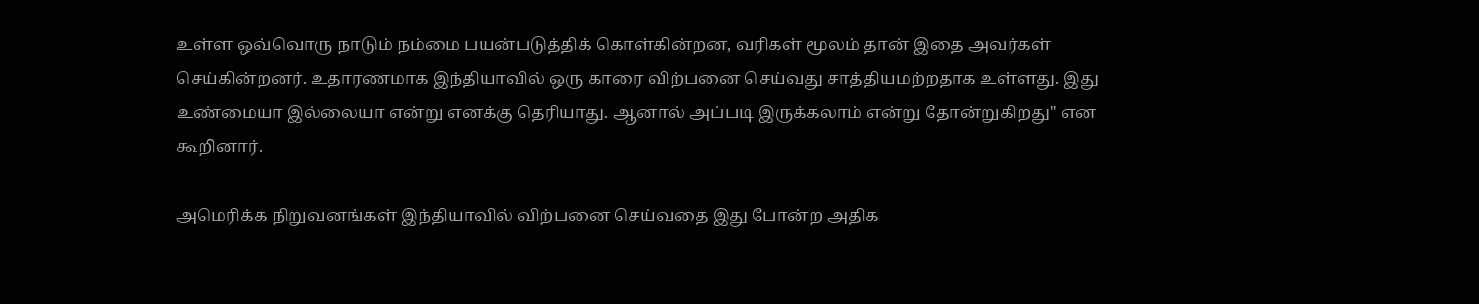உள்ள ஒவ்வொரு நாடும் நம்மை பயன்படுத்திக் கொள்கின்றன, வரிகள் மூலம் தான் இதை அவர்கள் செய்கின்றனர். உதாரணமாக இந்தியாவில் ஒரு காரை விற்பனை செய்வது சாத்தியமற்றதாக உள்ளது. இது உண்மையா இல்லையா என்று எனக்கு தெரியாது. ஆனால் அப்படி இருக்கலாம் என்று தோன்றுகிறது" என கூறினார்.

அமெரிக்க நிறுவனங்கள் இந்தியாவில் விற்பனை செய்வதை இது போன்ற அதிக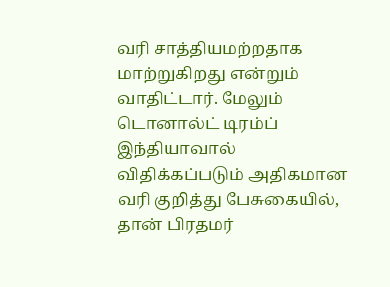வரி சாத்தியமற்றதாக மாற்றுகிறது என்றும் வாதிட்டார். மேலும் டொனால்ட் டிரம்ப் இந்தியாவால் விதிக்கப்படும் அதிகமான வரி குறித்து பேசுகையில், தான் பிரதமர்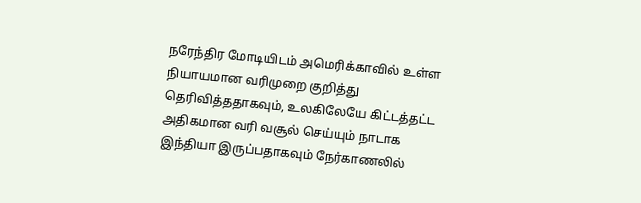நரேந்திர மோடியிடம் அமெரிக்காவில் உள்ள நியாயமான வரிமுறை குறித்து தெரிவித்ததாகவும், உலகிலேயே கிட்டத்தட்ட அதிகமான வரி வசூல் செய்யும் நாடாக இந்தியா இருப்பதாகவும் நேர்காணலில்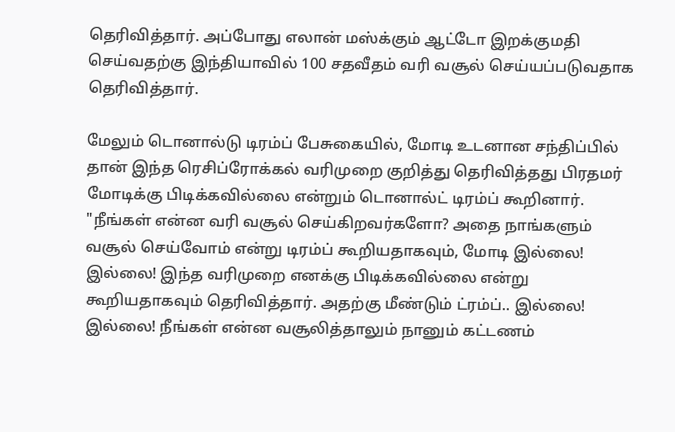தெரிவித்தார். அப்போது எலான் மஸ்க்கும் ஆட்டோ இறக்குமதி செய்வதற்கு இந்தியாவில் 100 சதவீதம் வரி வசூல் செய்யப்படுவதாக தெரிவித்தார்.

மேலும் டொனால்டு டிரம்ப் பேசுகையில், மோடி உடனான சந்திப்பில் தான் இந்த ரெசிப்ரோக்கல் வரிமுறை குறித்து தெரிவித்தது பிரதமர் மோடிக்கு பிடிக்கவில்லை என்றும் டொனால்ட் டிரம்ப் கூறினார். "நீங்கள் என்ன வரி வசூல் செய்கிறவர்களோ? அதை நாங்களும் வசூல் செய்வோம் என்று டிரம்ப் கூறியதாகவும், மோடி இல்லை! இல்லை! இந்த வரிமுறை எனக்கு பிடிக்கவில்லை என்று கூறியதாகவும் தெரிவித்தார். அதற்கு மீண்டும் ட்ரம்ப்.. இல்லை! இல்லை! நீங்கள் என்ன வசூலித்தாலும் நானும் கட்டணம்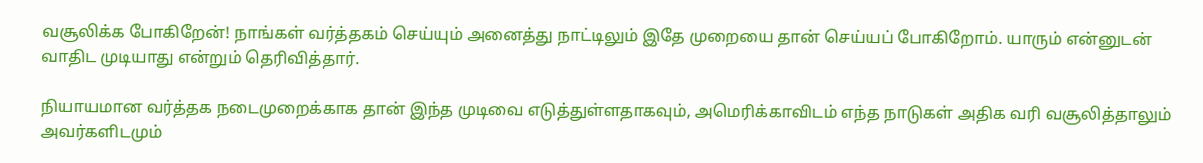வசூலிக்க போகிறேன்! நாங்கள் வர்த்தகம் செய்யும் அனைத்து நாட்டிலும் இதே முறையை தான் செய்யப் போகிறோம். யாரும் என்னுடன் வாதிட முடியாது என்றும் தெரிவித்தார்.

நியாயமான வர்த்தக நடைமுறைக்காக தான் இந்த முடிவை எடுத்துள்ளதாகவும், அமெரிக்காவிடம் எந்த நாடுகள் அதிக வரி வசூலித்தாலும் அவர்களிடமும்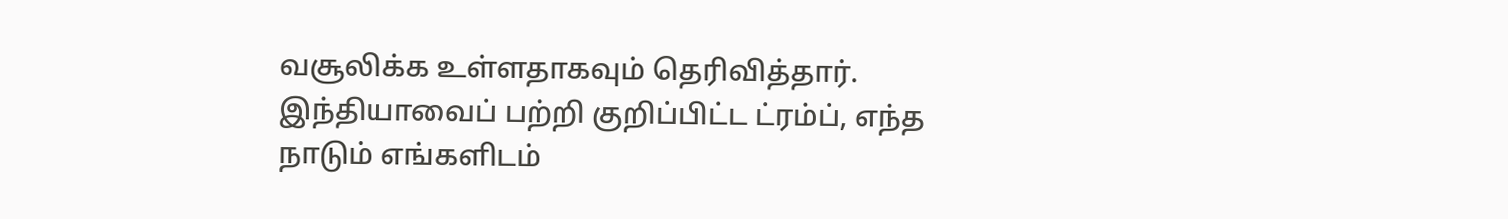வசூலிக்க உள்ளதாகவும் தெரிவித்தார். இந்தியாவைப் பற்றி குறிப்பிட்ட ட்ரம்ப், எந்த நாடும் எங்களிடம்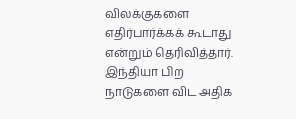விலக்குகளை எதிர்பார்க்கக் கூடாது என்றும் தெரிவித்தார். இந்தியா பிற நாடுகளை விட அதிக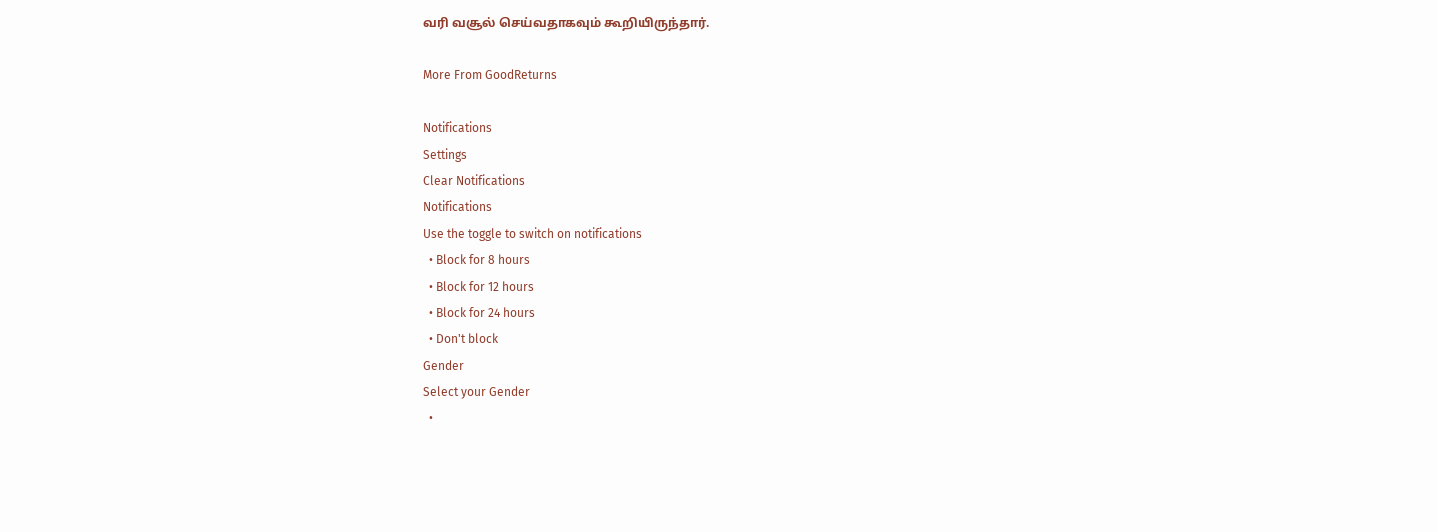வரி வசூல் செய்வதாகவும் கூறியிருந்தார்.

More From GoodReturns

Notifications
Settings
Clear Notifications
Notifications
Use the toggle to switch on notifications
  • Block for 8 hours
  • Block for 12 hours
  • Block for 24 hours
  • Don't block
Gender
Select your Gender
  •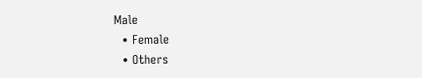Male
  • Female
  • Others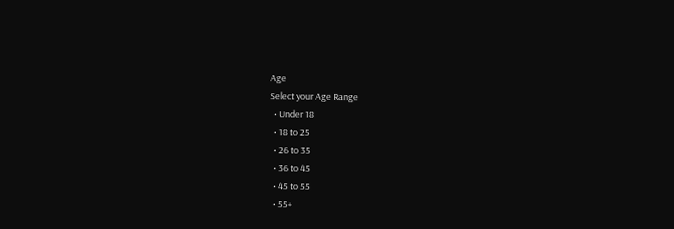Age
Select your Age Range
  • Under 18
  • 18 to 25
  • 26 to 35
  • 36 to 45
  • 45 to 55
  • 55+